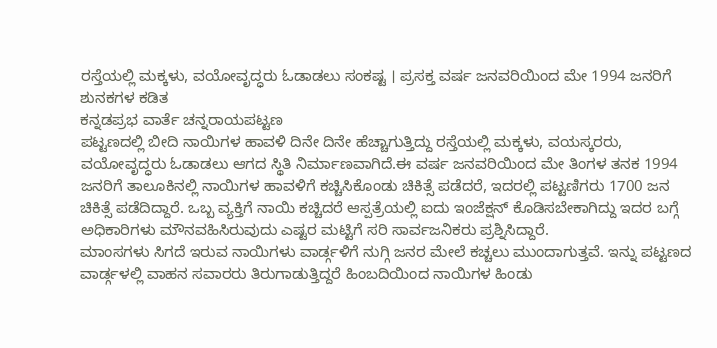ರಸ್ತೆಯಲ್ಲಿ ಮಕ್ಕಳು, ವಯೋವೃದ್ಧರು ಓಡಾಡಲು ಸಂಕಷ್ಟ । ಪ್ರಸಕ್ತ ವರ್ಷ ಜನವರಿಯಿಂದ ಮೇ 1994 ಜನರಿಗೆ ಶುನಕಗಳ ಕಡಿತ
ಕನ್ನಡಪ್ರಭ ವಾರ್ತೆ ಚನ್ನರಾಯಪಟ್ಟಣ
ಪಟ್ಟಣದಲ್ಲಿ ಬೀದಿ ನಾಯಿಗಳ ಹಾವಳಿ ದಿನೇ ದಿನೇ ಹೆಚ್ಚಾಗುತ್ತಿದ್ದು ರಸ್ತೆಯಲ್ಲಿ ಮಕ್ಕಳು, ವಯಸ್ಕರರು, ವಯೋವೃದ್ಧರು ಓಡಾಡಲು ಆಗದ ಸ್ಥಿತಿ ನಿರ್ಮಾಣವಾಗಿದೆ.ಈ ವರ್ಷ ಜನವರಿಯಿಂದ ಮೇ ತಿಂಗಳ ತನಕ 1994 ಜನರಿಗೆ ತಾಲೂಕಿನಲ್ಲಿ ನಾಯಿಗಳ ಹಾವಳಿಗೆ ಕಚ್ಚಿಸಿಕೊಂಡು ಚಿಕಿತ್ಸೆ ಪಡೆದರೆ, ಇದರಲ್ಲಿ ಪಟ್ಟಣಿಗರು 1700 ಜನ ಚಿಕಿತ್ಸೆ ಪಡೆದಿದ್ದಾರೆ. ಒಬ್ಬ ವ್ಯಕ್ತಿಗೆ ನಾಯಿ ಕಚ್ಚಿದರೆ ಆಸ್ಪತ್ರೆಯಲ್ಲಿ ಐದು ಇಂಜೆಕ್ಷನ್ ಕೊಡಿಸಬೇಕಾಗಿದ್ದು ಇದರ ಬಗ್ಗೆ ಅಧಿಕಾರಿಗಳು ಮೌನವಹಿಸಿರುವುದು ಎಷ್ಟರ ಮಟ್ಟಿಗೆ ಸರಿ ಸಾರ್ವಜನಿಕರು ಪ್ರಶ್ನಿಸಿದ್ದಾರೆ.
ಮಾಂಸಗಳು ಸಿಗದೆ ಇರುವ ನಾಯಿಗಳು ವಾರ್ಡ್ಗಳಿಗೆ ನುಗ್ಗಿ ಜನರ ಮೇಲೆ ಕಚ್ಚಲು ಮುಂದಾಗುತ್ತವೆ. ಇನ್ನು ಪಟ್ಟಣದ ವಾರ್ಡ್ಗಳಲ್ಲಿ ವಾಹನ ಸವಾರರು ತಿರುಗಾಡುತ್ತಿದ್ದರೆ ಹಿಂಬದಿಯಿಂದ ನಾಯಿಗಳ ಹಿಂಡು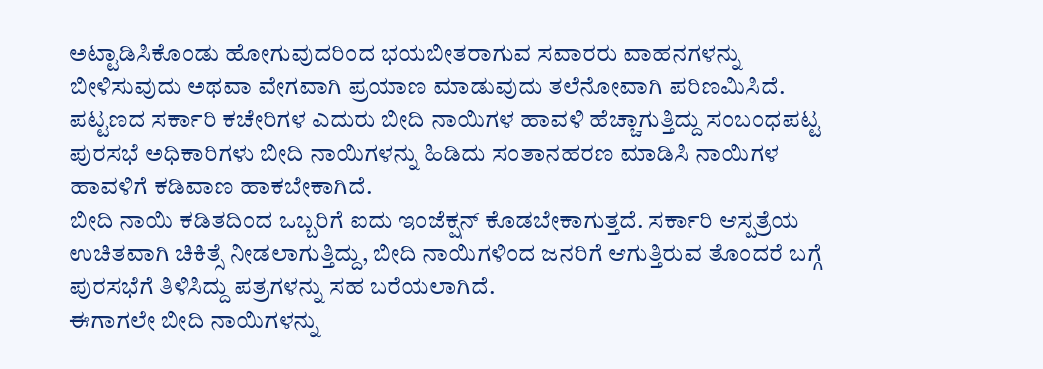ಅಟ್ಟಾಡಿಸಿಕೊಂಡು ಹೋಗುವುದರಿಂದ ಭಯಬೀತರಾಗುವ ಸವಾರರು ವಾಹನಗಳನ್ನು ಬೀಳಿಸುವುದು ಅಥವಾ ವೇಗವಾಗಿ ಪ್ರಯಾಣ ಮಾಡುವುದು ತಲೆನೋವಾಗಿ ಪರಿಣಮಿಸಿದೆ.
ಪಟ್ಟಣದ ಸರ್ಕಾರಿ ಕಚೇರಿಗಳ ಎದುರು ಬೀದಿ ನಾಯಿಗಳ ಹಾವಳಿ ಹೆಚ್ಚಾಗುತ್ತಿದ್ದು ಸಂಬಂಧಪಟ್ಟ ಪುರಸಭೆ ಅಧಿಕಾರಿಗಳು ಬೀದಿ ನಾಯಿಗಳನ್ನು ಹಿಡಿದು ಸಂತಾನಹರಣ ಮಾಡಿಸಿ ನಾಯಿಗಳ ಹಾವಳಿಗೆ ಕಡಿವಾಣ ಹಾಕಬೇಕಾಗಿದೆ.
ಬೀದಿ ನಾಯಿ ಕಡಿತದಿಂದ ಒಬ್ಬರಿಗೆ ಐದು ಇಂಜೆಕ್ಷನ್ ಕೊಡಬೇಕಾಗುತ್ತದೆ. ಸರ್ಕಾರಿ ಆಸ್ಪತ್ರೆಯ ಉಚಿತವಾಗಿ ಚಿಕಿತ್ಸೆ ನೀಡಲಾಗುತ್ತಿದ್ದು, ಬೀದಿ ನಾಯಿಗಳಿಂದ ಜನರಿಗೆ ಆಗುತ್ತಿರುವ ತೊಂದರೆ ಬಗ್ಗೆ ಪುರಸಭೆಗೆ ತಿಳಿಸಿದ್ದು ಪತ್ರಗಳನ್ನು ಸಹ ಬರೆಯಲಾಗಿದೆ.
ಈಗಾಗಲೇ ಬೀದಿ ನಾಯಿಗಳನ್ನು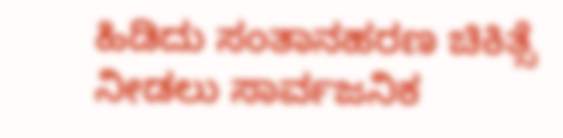ಹಿಡಿದು ಸಂತಾನಹರಣ ಚಿಕಿತ್ಸೆ ನೀಡಲು ಸಾರ್ವಜನಿಕ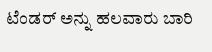ಟೆಂಡರ್ ಅನ್ನು ಹಲವಾರು ಬಾರಿ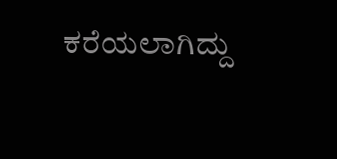ಕರೆಯಲಾಗಿದ್ದು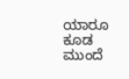ಯಾರೂ ಕೂಡ ಮುಂದೆ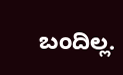ಬಂದಿಲ್ಲ.